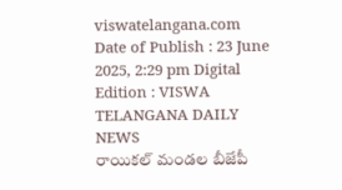viswatelangana.com
Date of Publish : 23 June 2025, 2:29 pm Digital Edition : VISWA TELANGANA DAILY NEWS
రాయికల్ మండల బీజేపీ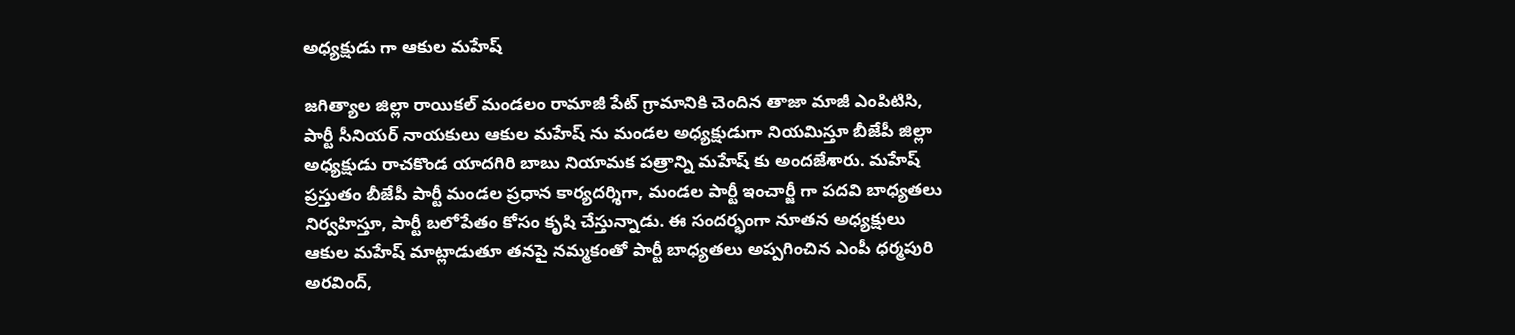అధ్యక్షుడు గా ఆకుల మహేష్

జగిత్యాల జిల్లా రాయికల్ మండలం రామాజీ పేట్ గ్రామానికి చెందిన తాజా మాజీ ఎంపిటిసి, పార్టీ సీనియర్ నాయకులు ఆకుల మహేష్ ను మండల అధ్యక్షుడుగా నియమిస్తూ బీజేపీ జిల్లా అధ్యక్షుడు రాచకొండ యాదగిరి బాబు నియామక పత్రాన్ని మహేష్ కు అందజేశారు. మహేష్ ప్రస్తుతం బీజేపీ పార్టీ మండల ప్రధాన కార్యదర్శిగా, మండల పార్టీ ఇంచార్జీ గా పదవి బాధ్యతలు నిర్వహిస్తూ, పార్టీ బలోపేతం కోసం కృషి చేస్తున్నాడు. ఈ సందర్భంగా నూతన అధ్యక్షులు ఆకుల మహేష్ మాట్లాడుతూ తనపై నమ్మకంతో పార్టీ బాధ్యతలు అప్పగించిన ఎంపీ ధర్మపురి అరవింద్,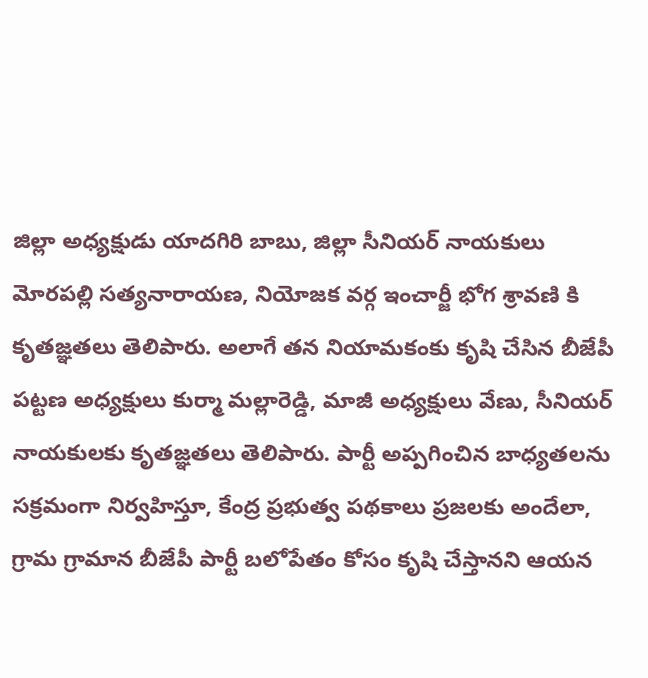జిల్లా అధ్యక్షుడు యాదగిరి బాబు, జిల్లా సీనియర్ నాయకులు మోరపల్లి సత్యనారాయణ, నియోజక వర్గ ఇంచార్జీ భోగ శ్రావణి కి కృతజ్ఞతలు తెలిపారు. అలాగే తన నియామకంకు కృషి చేసిన బీజేపీ పట్టణ అధ్యక్షులు కుర్మా మల్లారెడ్డి, మాజీ అధ్యక్షులు వేణు, సీనియర్ నాయకులకు కృతజ్ఞతలు తెలిపారు. పార్టీ అప్పగించిన బాధ్యతలను సక్రమంగా నిర్వహిస్తూ, కేంద్ర ప్రభుత్వ పథకాలు ప్రజలకు అందేలా, గ్రామ గ్రామాన బీజేపీ పార్టీ బలోపేతం కోసం కృషి చేస్తానని ఆయన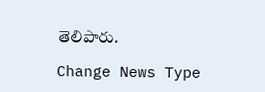తెలిపారు.

Change News Type